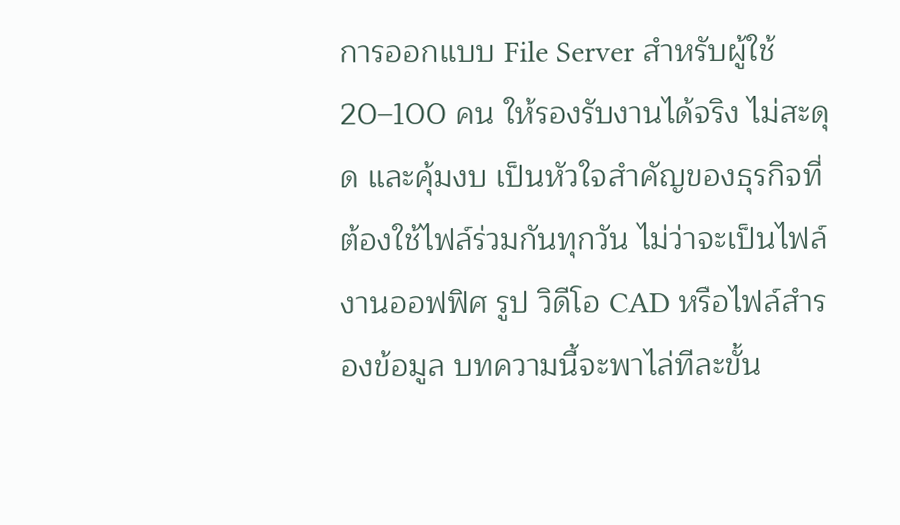การออกแบบ File Server สำหรับผู้ใช้ 20–100 คน ให้รองรับงานได้จริง ไม่สะดุด และคุ้มงบ เป็นหัวใจสำคัญของธุรกิจที่ต้องใช้ไฟล์ร่วมกันทุกวัน ไม่ว่าจะเป็นไฟล์งานออฟฟิศ รูป วิดีโอ CAD หรือไฟล์สำรองข้อมูล บทความนี้จะพาไล่ทีละขั้น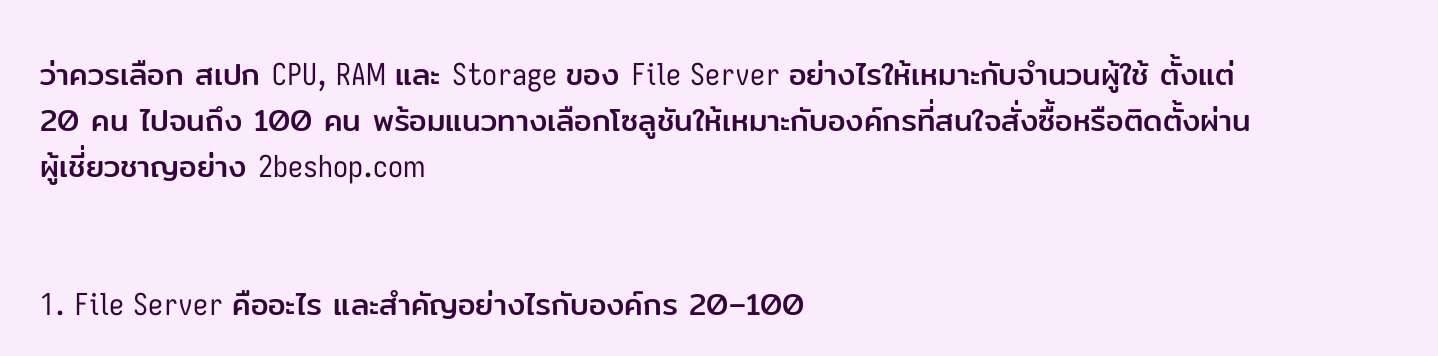ว่าควรเลือก สเปก CPU, RAM และ Storage ของ File Server อย่างไรให้เหมาะกับจำนวนผู้ใช้ ตั้งแต่ 20 คน ไปจนถึง 100 คน พร้อมแนวทางเลือกโซลูชันให้เหมาะกับองค์กรที่สนใจสั่งซื้อหรือติดตั้งผ่านผู้เชี่ยวชาญอย่าง 2beshop.com


1. File Server คืออะไร และสำคัญอย่างไรกับองค์กร 20–100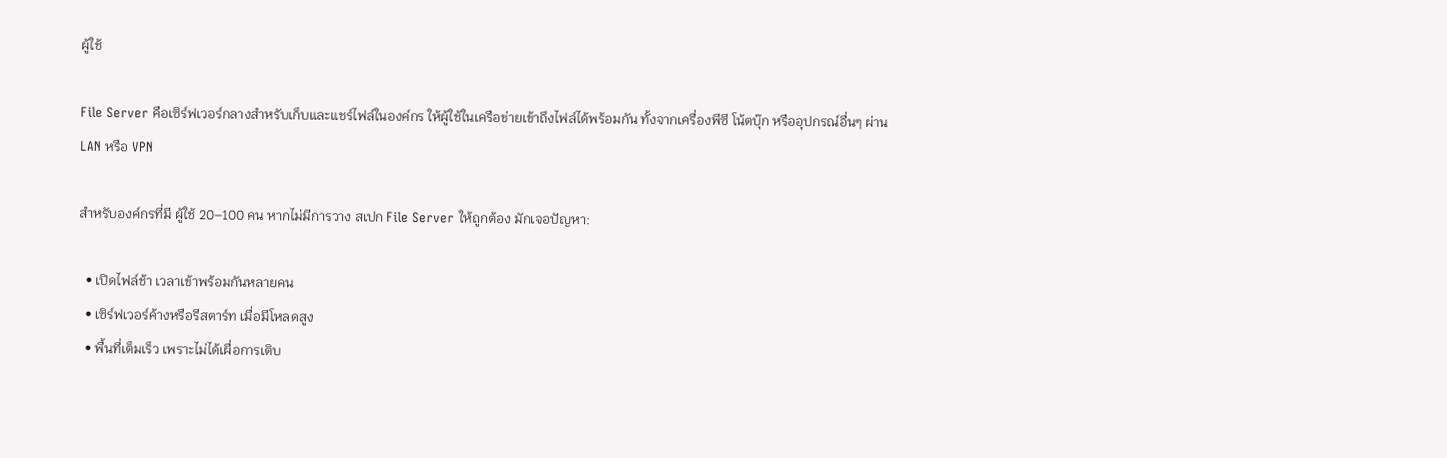ผู้ใช้

File Server คือเซิร์ฟเวอร์กลางสำหรับเก็บและแชร์ไฟล์ในองค์กร ให้ผู้ใช้ในเครือข่ายเข้าถึงไฟล์ได้พร้อมกัน ทั้งจากเครื่องพีซี โน้ตบุ๊ก หรืออุปกรณ์อื่นๆ ผ่าน LAN หรือ VPN

สำหรับองค์กรที่มี ผู้ใช้ 20–100 คน หากไม่มีการวาง สเปก File Server ให้ถูกต้อง มักเจอปัญหา:

  • เปิดไฟล์ช้า เวลาเข้าพร้อมกันหลายคน
  • เซิร์ฟเวอร์ค้างหรือรีสตาร์ท เมื่อมีโหลดสูง
  • พื้นที่เต็มเร็ว เพราะไม่ได้เผื่อการเติบ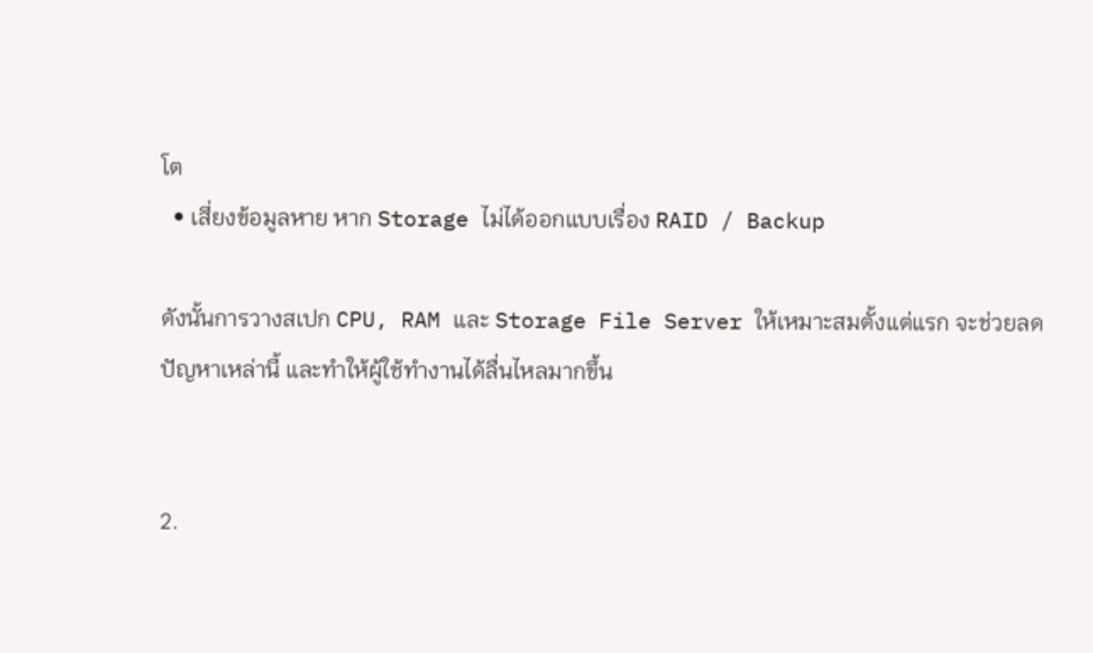โต
  • เสี่ยงข้อมูลหาย หาก Storage ไม่ได้ออกแบบเรื่อง RAID / Backup

ดังนั้นการวางสเปก CPU, RAM และ Storage File Server ให้เหมาะสมตั้งแต่แรก จะช่วยลดปัญหาเหล่านี้ และทำให้ผู้ใช้ทำงานได้ลื่นไหลมากขึ้น


2.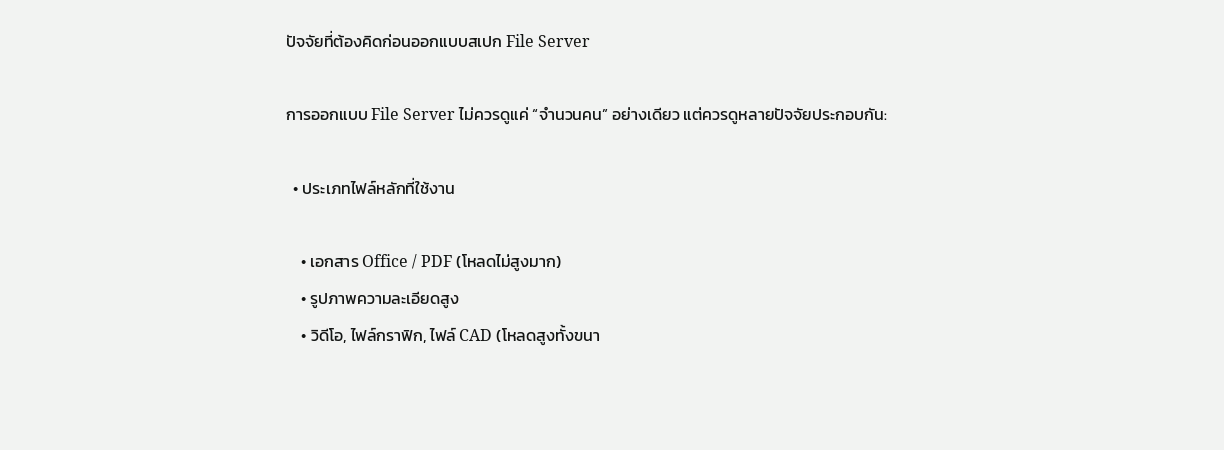ปัจจัยที่ต้องคิดก่อนออกแบบสเปก File Server

การออกแบบ File Server ไม่ควรดูแค่ “จำนวนคน” อย่างเดียว แต่ควรดูหลายปัจจัยประกอบกัน:

  • ประเภทไฟล์หลักที่ใช้งาน

    • เอกสาร Office / PDF (โหลดไม่สูงมาก)
    • รูปภาพความละเอียดสูง
    • วิดีโอ, ไฟล์กราฟิก, ไฟล์ CAD (โหลดสูงทั้งขนา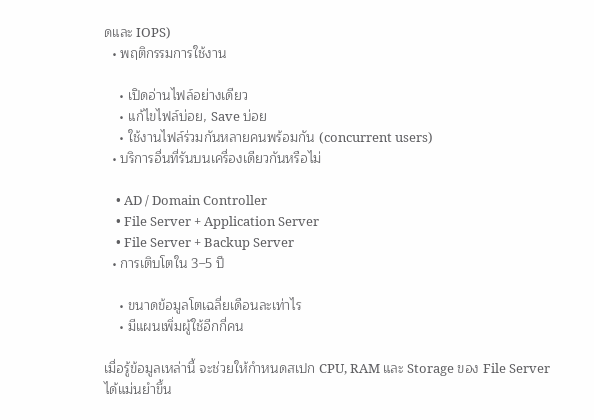ดและ IOPS)
  • พฤติกรรมการใช้งาน

    • เปิดอ่านไฟล์อย่างเดียว
    • แก้ไขไฟล์บ่อย, Save บ่อย
    • ใช้งานไฟล์ร่วมกันหลายคนพร้อมกัน (concurrent users)
  • บริการอื่นที่รันบนเครื่องเดียวกันหรือไม่

    • AD / Domain Controller
    • File Server + Application Server
    • File Server + Backup Server
  • การเติบโตใน 3–5 ปี

    • ขนาดข้อมูลโตเฉลี่ยเดือนละเท่าไร
    • มีแผนเพิ่มผู้ใช้อีกกี่คน

เมื่อรู้ข้อมูลเหล่านี้ จะช่วยให้กำหนดสเปก CPU, RAM และ Storage ของ File Server ได้แม่นยำขึ้น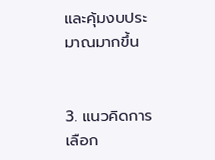และคุ้มงบประมาณมากขึ้น


3. แนวคิดการเลือก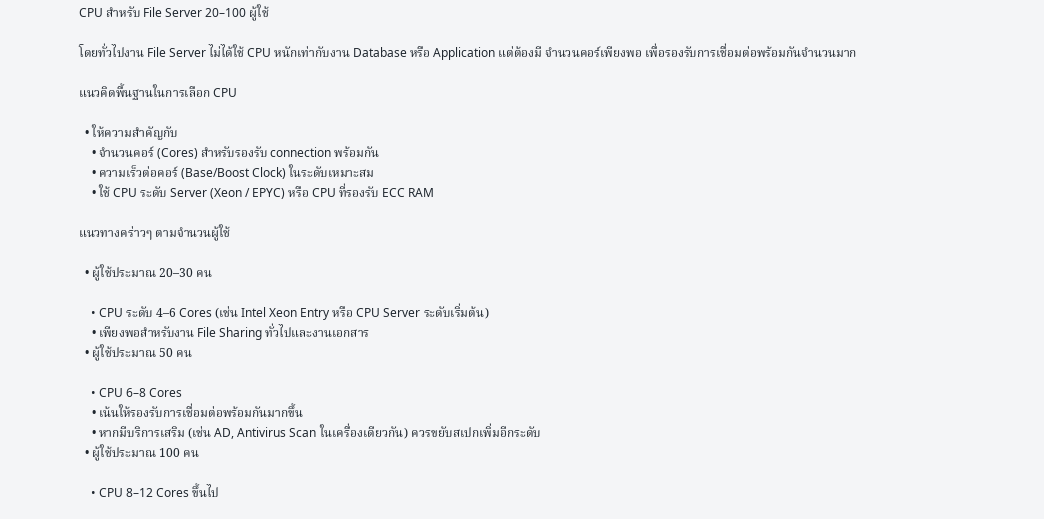CPU สำหรับ File Server 20–100 ผู้ใช้

โดยทั่วไปงาน File Server ไม่ได้ใช้ CPU หนักเท่ากับงาน Database หรือ Application แต่ต้องมี จำนวนคอร์เพียงพอ เพื่อรองรับการเชื่อมต่อพร้อมกันจำนวนมาก

แนวคิดพื้นฐานในการเลือก CPU

  • ให้ความสำคัญกับ
    • จำนวนคอร์ (Cores) สำหรับรองรับ connection พร้อมกัน
    • ความเร็วต่อคอร์ (Base/Boost Clock) ในระดับเหมาะสม
    • ใช้ CPU ระดับ Server (Xeon / EPYC) หรือ CPU ที่รองรับ ECC RAM

แนวทางคร่าวๆ ตามจำนวนผู้ใช้

  • ผู้ใช้ประมาณ 20–30 คน

    • CPU ระดับ 4–6 Cores (เช่น Intel Xeon Entry หรือ CPU Server ระดับเริ่มต้น)
    • เพียงพอสำหรับงาน File Sharing ทั่วไปและงานเอกสาร
  • ผู้ใช้ประมาณ 50 คน

    • CPU 6–8 Cores
    • เน้นให้รองรับการเชื่อมต่อพร้อมกันมากขึ้น
    • หากมีบริการเสริม (เช่น AD, Antivirus Scan ในเครื่องเดียวกัน) ควรขยับสเปกเพิ่มอีกระดับ
  • ผู้ใช้ประมาณ 100 คน

    • CPU 8–12 Cores ขึ้นไป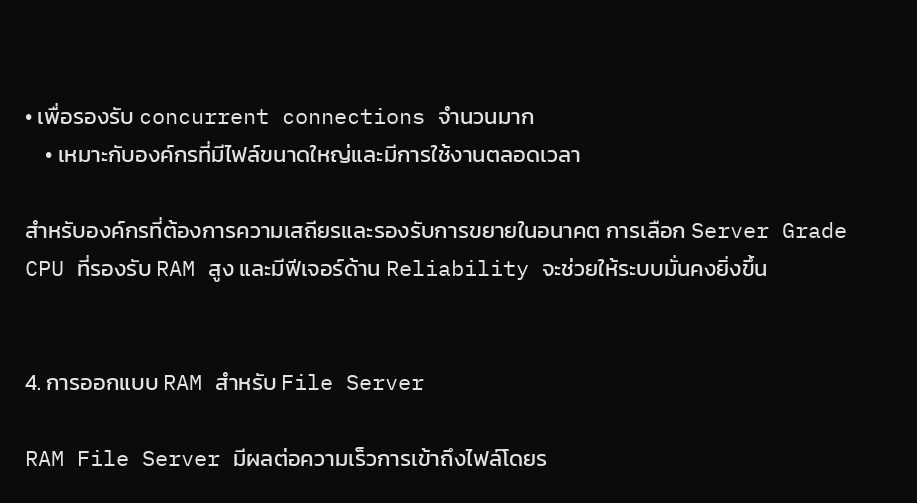• เพื่อรองรับ concurrent connections จำนวนมาก
    • เหมาะกับองค์กรที่มีไฟล์ขนาดใหญ่และมีการใช้งานตลอดเวลา

สำหรับองค์กรที่ต้องการความเสถียรและรองรับการขยายในอนาคต การเลือก Server Grade CPU ที่รองรับ RAM สูง และมีฟีเจอร์ด้าน Reliability จะช่วยให้ระบบมั่นคงยิ่งขึ้น


4. การออกแบบ RAM สำหรับ File Server

RAM File Server มีผลต่อความเร็วการเข้าถึงไฟล์โดยร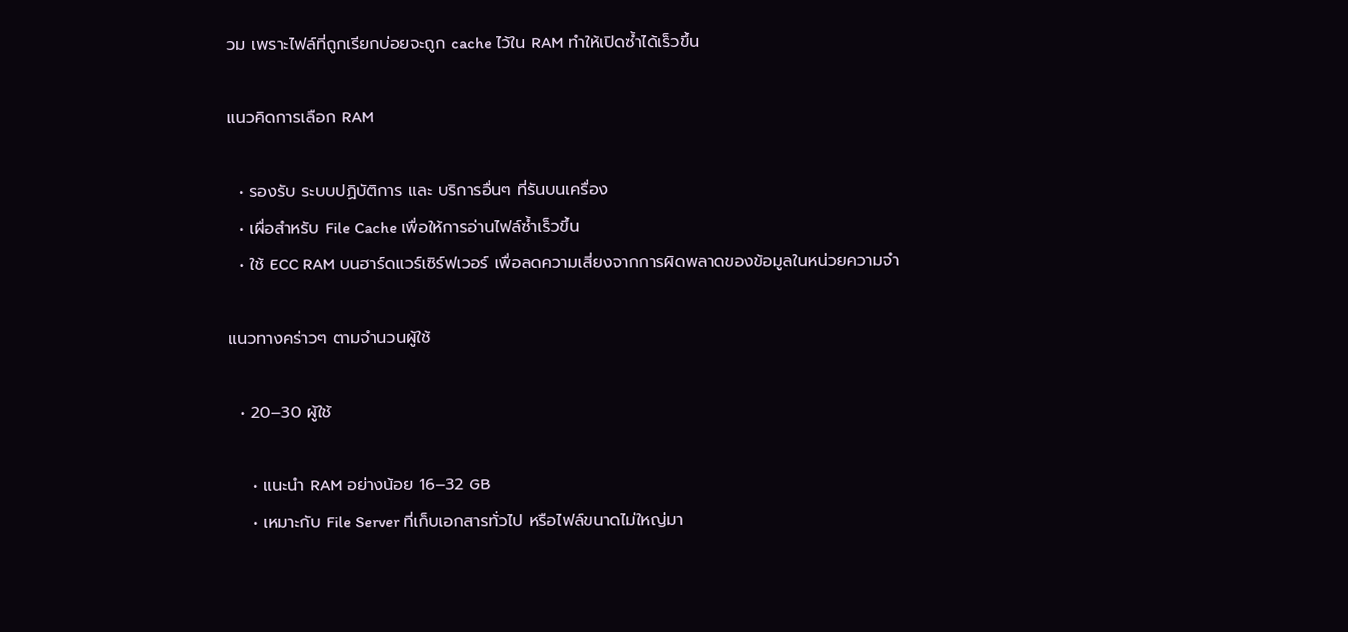วม เพราะไฟล์ที่ถูกเรียกบ่อยจะถูก cache ไว้ใน RAM ทำให้เปิดซ้ำได้เร็วขึ้น

แนวคิดการเลือก RAM

  • รองรับ ระบบปฏิบัติการ และ บริการอื่นๆ ที่รันบนเครื่อง
  • เผื่อสำหรับ File Cache เพื่อให้การอ่านไฟล์ซ้ำเร็วขึ้น
  • ใช้ ECC RAM บนฮาร์ดแวร์เซิร์ฟเวอร์ เพื่อลดความเสี่ยงจากการผิดพลาดของข้อมูลในหน่วยความจำ

แนวทางคร่าวๆ ตามจำนวนผู้ใช้

  • 20–30 ผู้ใช้

    • แนะนำ RAM อย่างน้อย 16–32 GB
    • เหมาะกับ File Server ที่เก็บเอกสารทั่วไป หรือไฟล์ขนาดไม่ใหญ่มา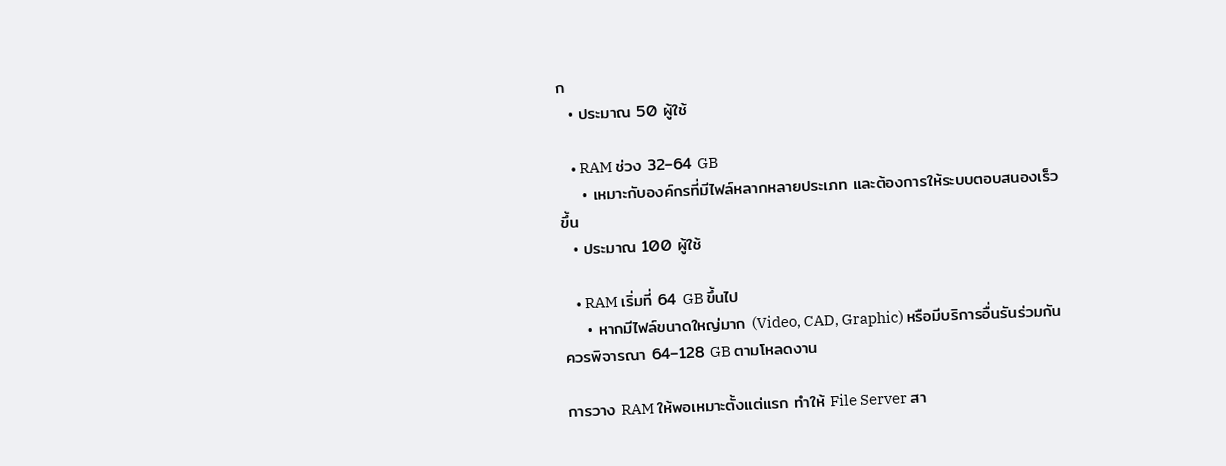ก
  • ประมาณ 50 ผู้ใช้

    • RAM ช่วง 32–64 GB
    • เหมาะกับองค์กรที่มีไฟล์หลากหลายประเภท และต้องการให้ระบบตอบสนองเร็วขึ้น
  • ประมาณ 100 ผู้ใช้

    • RAM เริ่มที่ 64 GB ขึ้นไป
    • หากมีไฟล์ขนาดใหญ่มาก (Video, CAD, Graphic) หรือมีบริการอื่นรันร่วมกัน ควรพิจารณา 64–128 GB ตามโหลดงาน

การวาง RAM ให้พอเหมาะตั้งแต่แรก ทำให้ File Server สา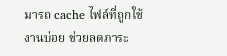มารถ cache ไฟล์ที่ถูกใช้งานบ่อย ช่วยลดภาระ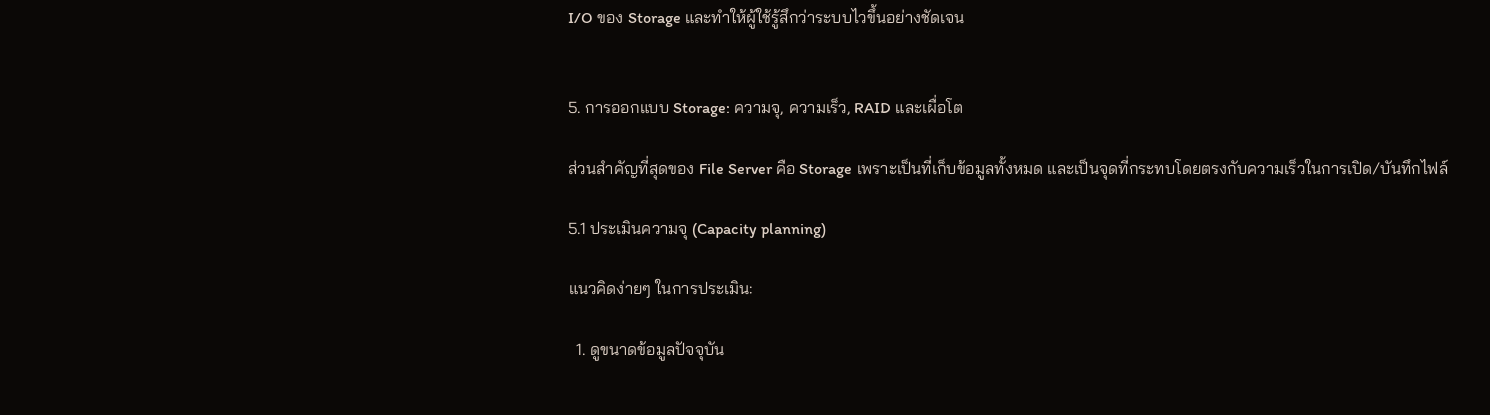I/O ของ Storage และทำให้ผู้ใช้รู้สึกว่าระบบไวขึ้นอย่างชัดเจน


5. การออกแบบ Storage: ความจุ, ความเร็ว, RAID และเผื่อโต

ส่วนสำคัญที่สุดของ File Server คือ Storage เพราะเป็นที่เก็บข้อมูลทั้งหมด และเป็นจุดที่กระทบโดยตรงกับความเร็วในการเปิด/บันทึกไฟล์

5.1 ประเมินความจุ (Capacity planning)

แนวคิดง่ายๆ ในการประเมิน:

  1. ดูขนาดข้อมูลปัจจุบัน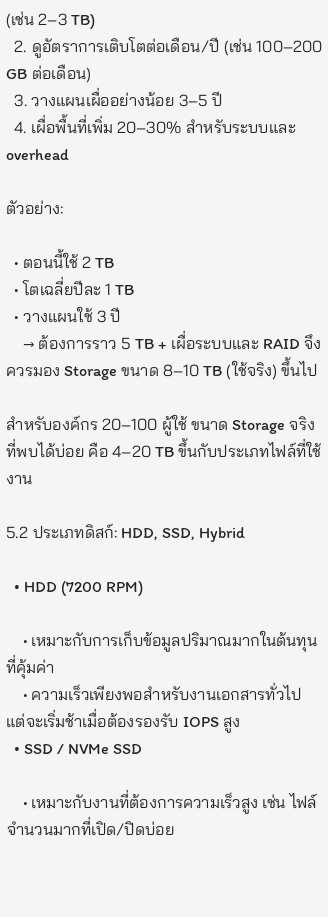(เช่น 2–3 TB)
  2. ดูอัตราการเติบโตต่อเดือน/ปี (เช่น 100–200 GB ต่อเดือน)
  3. วางแผนเผื่ออย่างน้อย 3–5 ปี
  4. เผื่อพื้นที่เพิ่ม 20–30% สำหรับระบบและ overhead

ตัวอย่าง:

  • ตอนนี้ใช้ 2 TB
  • โตเฉลี่ยปีละ 1 TB
  • วางแผนใช้ 3 ปี
    → ต้องการราว 5 TB + เผื่อระบบและ RAID จึงควรมอง Storage ขนาด 8–10 TB (ใช้จริง) ขึ้นไป

สำหรับองค์กร 20–100 ผู้ใช้ ขนาด Storage จริงที่พบได้บ่อย คือ 4–20 TB ขึ้นกับประเภทไฟล์ที่ใช้งาน

5.2 ประเภทดิสก์: HDD, SSD, Hybrid

  • HDD (7200 RPM)

    • เหมาะกับการเก็บข้อมูลปริมาณมากในต้นทุนที่คุ้มค่า
    • ความเร็วเพียงพอสำหรับงานเอกสารทั่วไป แต่จะเริ่มช้าเมื่อต้องรองรับ IOPS สูง
  • SSD / NVMe SSD

    • เหมาะกับงานที่ต้องการความเร็วสูง เช่น ไฟล์จำนวนมากที่เปิด/ปิดบ่อย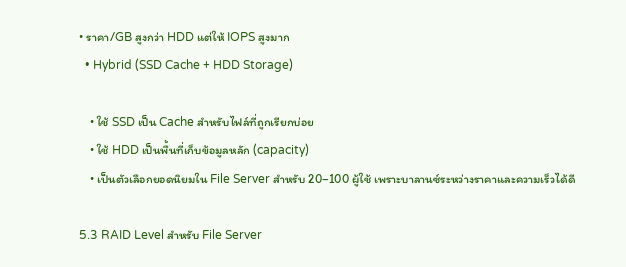• ราคา/GB สูงกว่า HDD แต่ให้ IOPS สูงมาก
  • Hybrid (SSD Cache + HDD Storage)

    • ใช้ SSD เป็น Cache สำหรับไฟล์ที่ถูกเรียกบ่อย
    • ใช้ HDD เป็นพื้นที่เก็บข้อมูลหลัก (capacity)
    • เป็นตัวเลือกยอดนิยมใน File Server สำหรับ 20–100 ผู้ใช้ เพราะบาลานซ์ระหว่างราคาและความเร็วได้ดี

5.3 RAID Level สำหรับ File Server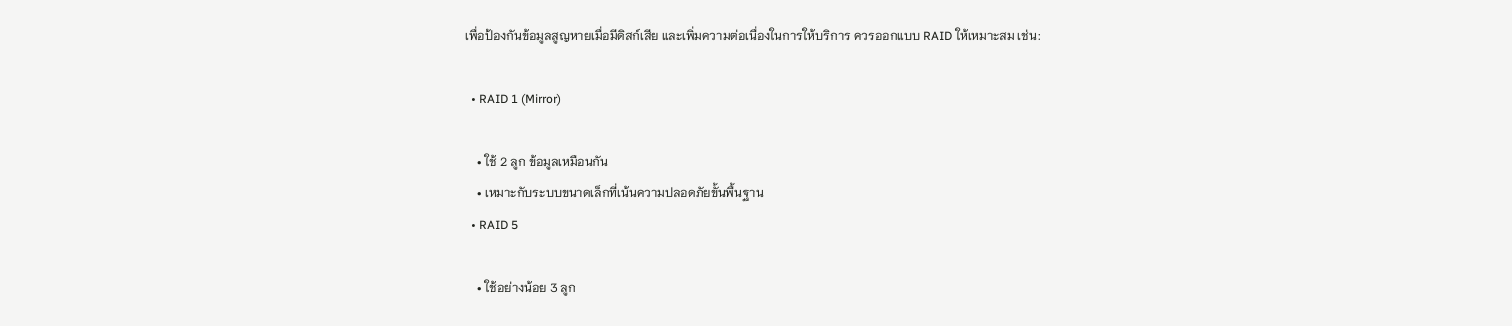เพื่อป้องกันข้อมูลสูญหายเมื่อมีดิสก์เสีย และเพิ่มความต่อเนื่องในการให้บริการ ควรออกแบบ RAID ให้เหมาะสม เช่น:

  • RAID 1 (Mirror)

    • ใช้ 2 ลูก ข้อมูลเหมือนกัน
    • เหมาะกับระบบขนาดเล็กที่เน้นความปลอดภัยขั้นพื้นฐาน
  • RAID 5

    • ใช้อย่างน้อย 3 ลูก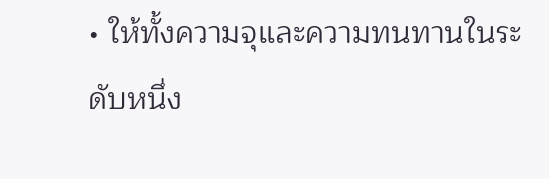• ให้ทั้งความจุและความทนทานในระดับหนึ่ง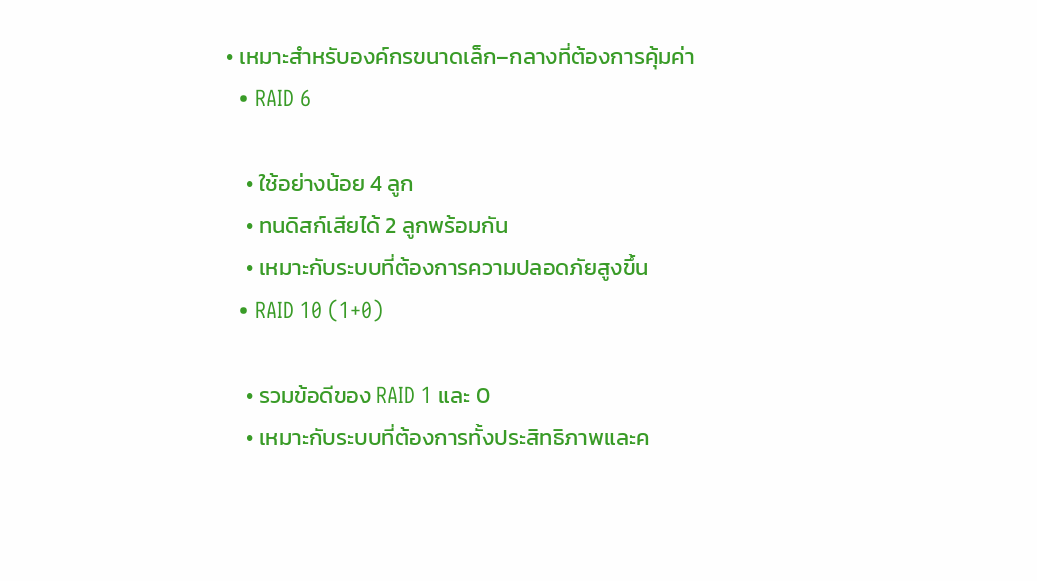• เหมาะสำหรับองค์กรขนาดเล็ก–กลางที่ต้องการคุ้มค่า
  • RAID 6

    • ใช้อย่างน้อย 4 ลูก
    • ทนดิสก์เสียได้ 2 ลูกพร้อมกัน
    • เหมาะกับระบบที่ต้องการความปลอดภัยสูงขึ้น
  • RAID 10 (1+0)

    • รวมข้อดีของ RAID 1 และ 0
    • เหมาะกับระบบที่ต้องการทั้งประสิทธิภาพและค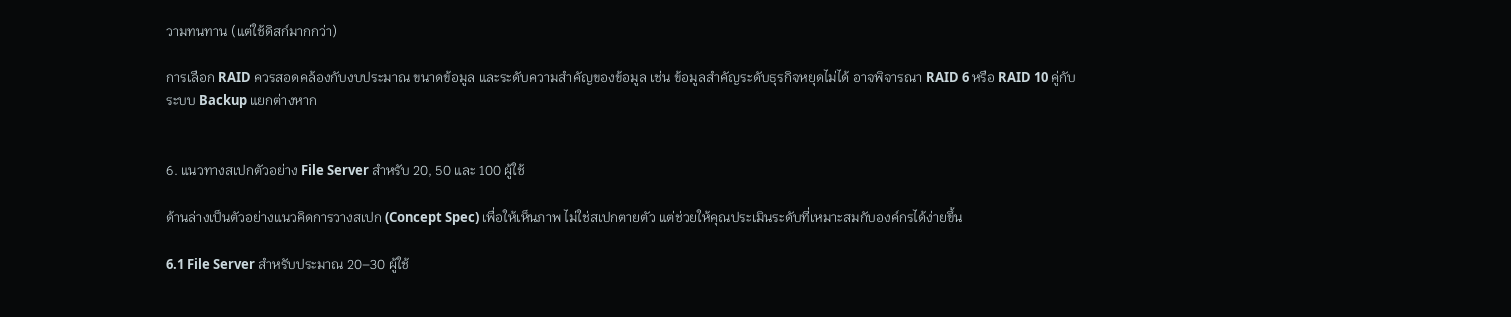วามทนทาน (แต่ใช้ดิสก์มากกว่า)

การเลือก RAID ควรสอดคล้องกับงบประมาณ ขนาดข้อมูล และระดับความสำคัญของข้อมูล เช่น ข้อมูลสำคัญระดับธุรกิจหยุดไม่ได้ อาจพิจารณา RAID 6 หรือ RAID 10 คู่กับระบบ Backup แยกต่างหาก


6. แนวทางสเปกตัวอย่าง File Server สำหรับ 20, 50 และ 100 ผู้ใช้

ด้านล่างเป็นตัวอย่างแนวคิดการวางสเปก (Concept Spec) เพื่อให้เห็นภาพ ไม่ใช่สเปกตายตัว แต่ช่วยให้คุณประเมินระดับที่เหมาะสมกับองค์กรได้ง่ายขึ้น

6.1 File Server สำหรับประมาณ 20–30 ผู้ใช้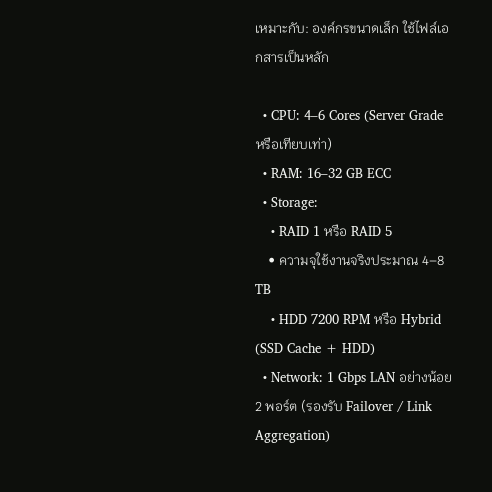เหมาะกับ: องค์กรขนาดเล็ก ใช้ไฟล์เอกสารเป็นหลัก

  • CPU: 4–6 Cores (Server Grade หรือเทียบเท่า)
  • RAM: 16–32 GB ECC
  • Storage:
    • RAID 1 หรือ RAID 5
    • ความจุใช้งานจริงประมาณ 4–8 TB
    • HDD 7200 RPM หรือ Hybrid (SSD Cache + HDD)
  • Network: 1 Gbps LAN อย่างน้อย 2 พอร์ต (รองรับ Failover / Link Aggregation)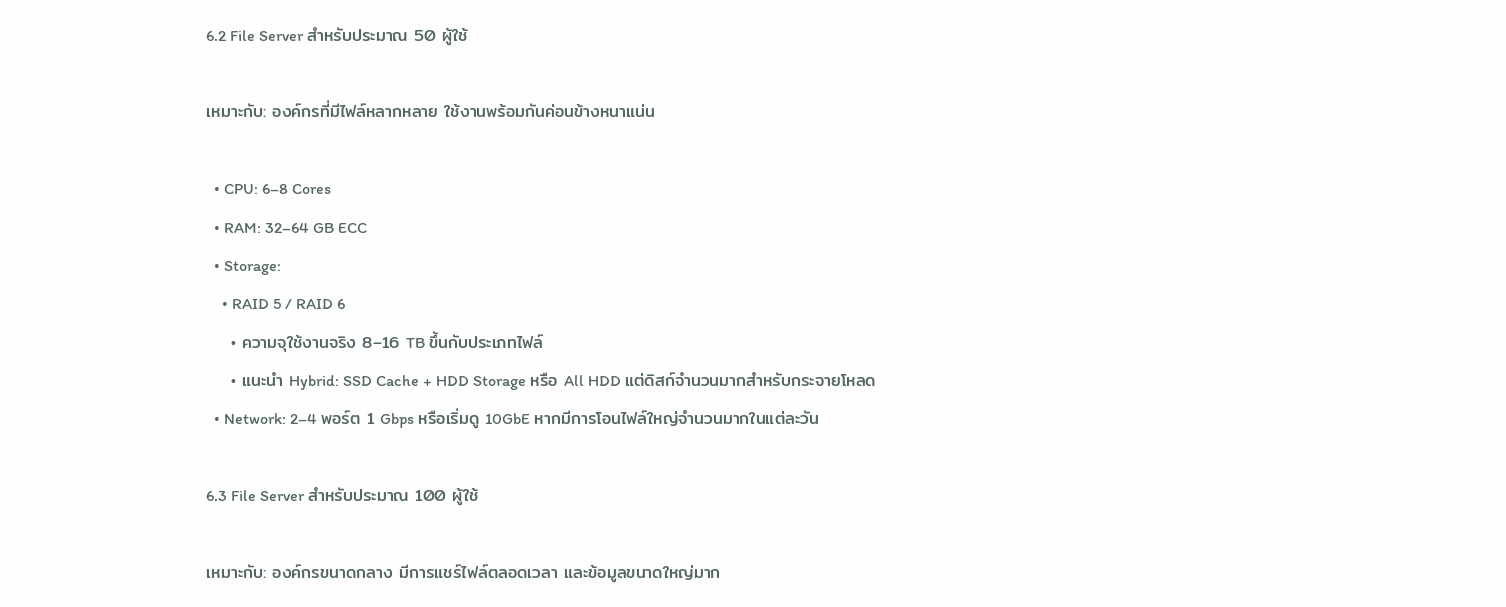6.2 File Server สำหรับประมาณ 50 ผู้ใช้

เหมาะกับ: องค์กรที่มีไฟล์หลากหลาย ใช้งานพร้อมกันค่อนข้างหนาแน่น

  • CPU: 6–8 Cores
  • RAM: 32–64 GB ECC
  • Storage:
    • RAID 5 / RAID 6
    • ความจุใช้งานจริง 8–16 TB ขึ้นกับประเภทไฟล์
    • แนะนำ Hybrid: SSD Cache + HDD Storage หรือ All HDD แต่ดิสก์จำนวนมากสำหรับกระจายโหลด
  • Network: 2–4 พอร์ต 1 Gbps หรือเริ่มดู 10GbE หากมีการโอนไฟล์ใหญ่จำนวนมากในแต่ละวัน

6.3 File Server สำหรับประมาณ 100 ผู้ใช้

เหมาะกับ: องค์กรขนาดกลาง มีการแชร์ไฟล์ตลอดเวลา และข้อมูลขนาดใหญ่มาก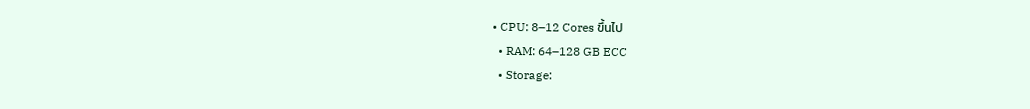• CPU: 8–12 Cores ขึ้นไป
  • RAM: 64–128 GB ECC
  • Storage: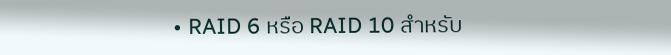• RAID 6 หรือ RAID 10 สำหรับ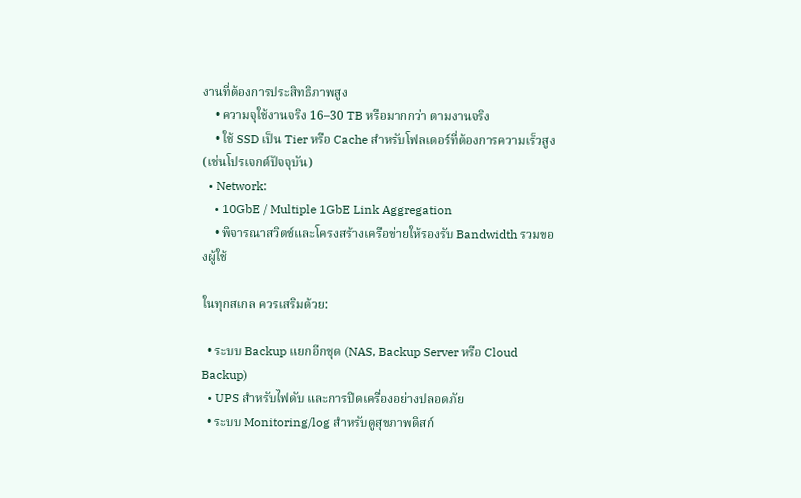งานที่ต้องการประสิทธิภาพสูง
    • ความจุใช้งานจริง 16–30 TB หรือมากกว่า ตามงานจริง
    • ใช้ SSD เป็น Tier หรือ Cache สำหรับโฟลเดอร์ที่ต้องการความเร็วสูง (เช่นโปรเจกต์ปัจจุบัน)
  • Network:
    • 10GbE / Multiple 1GbE Link Aggregation
    • พิจารณาสวิตช์และโครงสร้างเครือข่ายให้รองรับ Bandwidth รวมของผู้ใช้

ในทุกสเกล ควรเสริมด้วย:

  • ระบบ Backup แยกอีกชุด (NAS, Backup Server หรือ Cloud Backup)
  • UPS สำหรับไฟดับ และการปิดเครื่องอย่างปลอดภัย
  • ระบบ Monitoring/log สำหรับดูสุขภาพดิสก์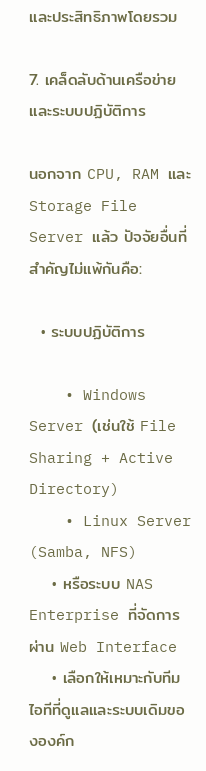และประสิทธิภาพโดยรวม

7. เคล็ดลับด้านเครือข่ายและระบบปฏิบัติการ

นอกจาก CPU, RAM และ Storage File Server แล้ว ปัจจัยอื่นที่สำคัญไม่แพ้กันคือ:

  • ระบบปฏิบัติการ

    • Windows Server (เช่นใช้ File Sharing + Active Directory)
    • Linux Server (Samba, NFS)
    • หรือระบบ NAS Enterprise ที่จัดการผ่าน Web Interface
    • เลือกให้เหมาะกับทีมไอทีที่ดูแลและระบบเดิมขององค์ก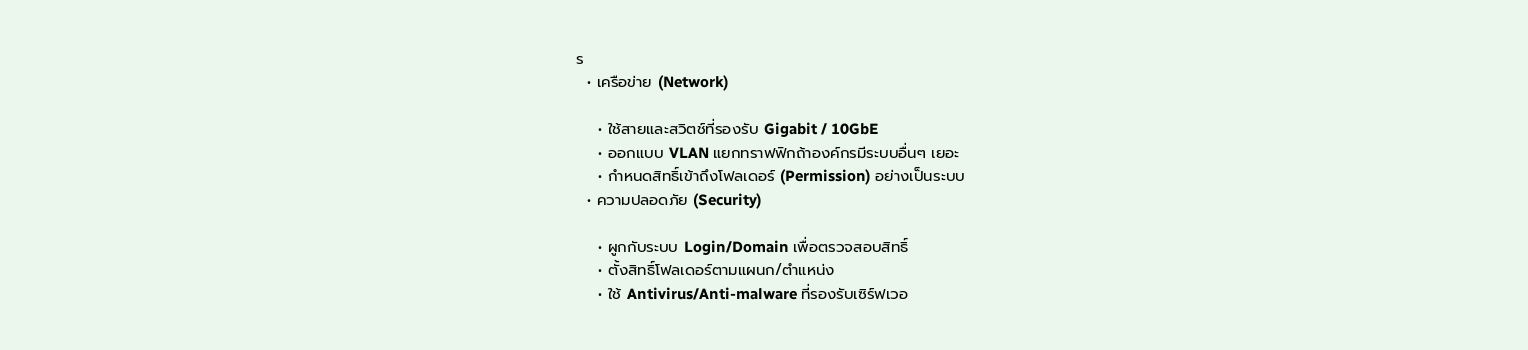ร
  • เครือข่าย (Network)

    • ใช้สายและสวิตช์ที่รองรับ Gigabit / 10GbE
    • ออกแบบ VLAN แยกทราฟฟิกถ้าองค์กรมีระบบอื่นๆ เยอะ
    • กำหนดสิทธิ์เข้าถึงโฟลเดอร์ (Permission) อย่างเป็นระบบ
  • ความปลอดภัย (Security)

    • ผูกกับระบบ Login/Domain เพื่อตรวจสอบสิทธิ์
    • ตั้งสิทธิ์โฟลเดอร์ตามแผนก/ตำแหน่ง
    • ใช้ Antivirus/Anti-malware ที่รองรับเซิร์ฟเวอ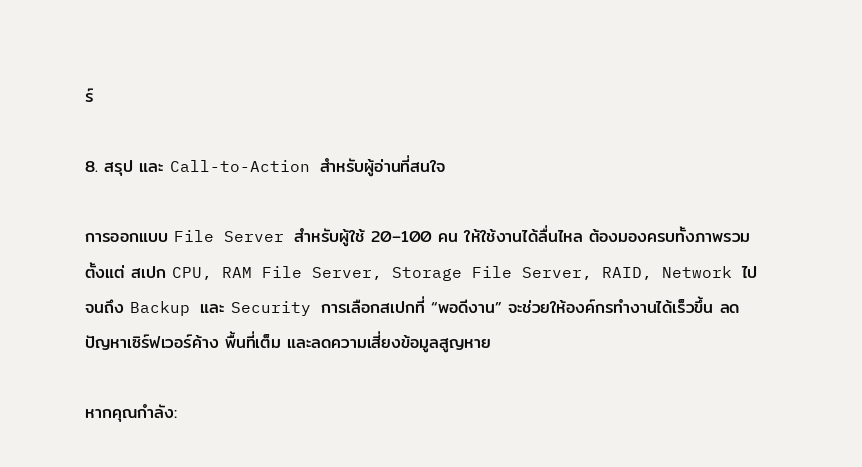ร์

8. สรุป และ Call-to-Action สำหรับผู้อ่านที่สนใจ

การออกแบบ File Server สำหรับผู้ใช้ 20–100 คน ให้ใช้งานได้ลื่นไหล ต้องมองครบทั้งภาพรวม ตั้งแต่ สเปก CPU, RAM File Server, Storage File Server, RAID, Network ไปจนถึง Backup และ Security การเลือกสเปกที่ “พอดีงาน” จะช่วยให้องค์กรทำงานได้เร็วขึ้น ลดปัญหาเซิร์ฟเวอร์ค้าง พื้นที่เต็ม และลดความเสี่ยงข้อมูลสูญหาย

หากคุณกำลัง: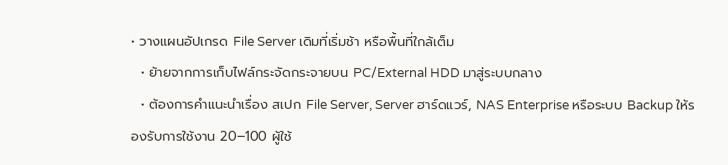• วางแผนอัปเกรด File Server เดิมที่เริ่มช้า หรือพื้นที่ใกล้เต็ม
  • ย้ายจากการเก็บไฟล์กระจัดกระจายบน PC/External HDD มาสู่ระบบกลาง
  • ต้องการคำแนะนำเรื่อง สเปก File Server, Server ฮาร์ดแวร์, NAS Enterprise หรือระบบ Backup ให้รองรับการใช้งาน 20–100 ผู้ใช้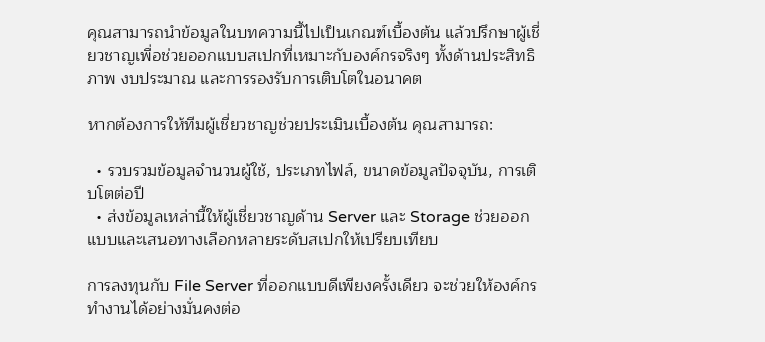คุณสามารถนำข้อมูลในบทความนี้ไปเป็นเกณฑ์เบื้องต้น แล้วปรึกษาผู้เชี่ยวชาญเพื่อช่วยออกแบบสเปกที่เหมาะกับองค์กรจริงๆ ทั้งด้านประสิทธิภาพ งบประมาณ และการรองรับการเติบโตในอนาคต

หากต้องการให้ทีมผู้เชี่ยวชาญช่วยประเมินเบื้องต้น คุณสามารถ:

  • รวบรวมข้อมูลจำนวนผู้ใช้, ประเภทไฟล์, ขนาดข้อมูลปัจจุบัน, การเติบโตต่อปี
  • ส่งข้อมูลเหล่านี้ให้ผู้เชี่ยวชาญด้าน Server และ Storage ช่วยออกแบบและเสนอทางเลือกหลายระดับสเปกให้เปรียบเทียบ

การลงทุนกับ File Server ที่ออกแบบดีเพียงครั้งเดียว จะช่วยให้องค์กรทำงานได้อย่างมั่นคงต่อ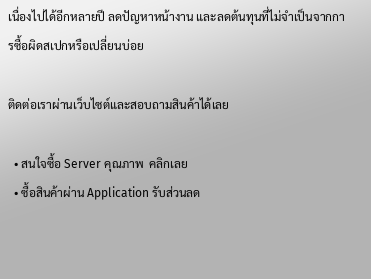เนื่องไปได้อีกหลายปี ลดปัญหาหน้างาน และลดต้นทุนที่ไม่จำเป็นจากการซื้อผิดสเปกหรือเปลี่ยนบ่อย

ติดต่อเราผ่านเว็บไซต์และสอบถามสินค้าได้เลย

  • สนใจซื้อ Server คุณภาพ  คลิกเลย
  • ซื้อสินค้าผ่าน Application รับส่วนลด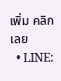เพิ่ม คลิกเลย
  • LINE: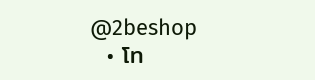@2beshop
  • โท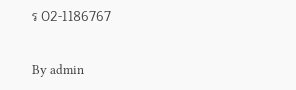ร 02-1186767

By admin